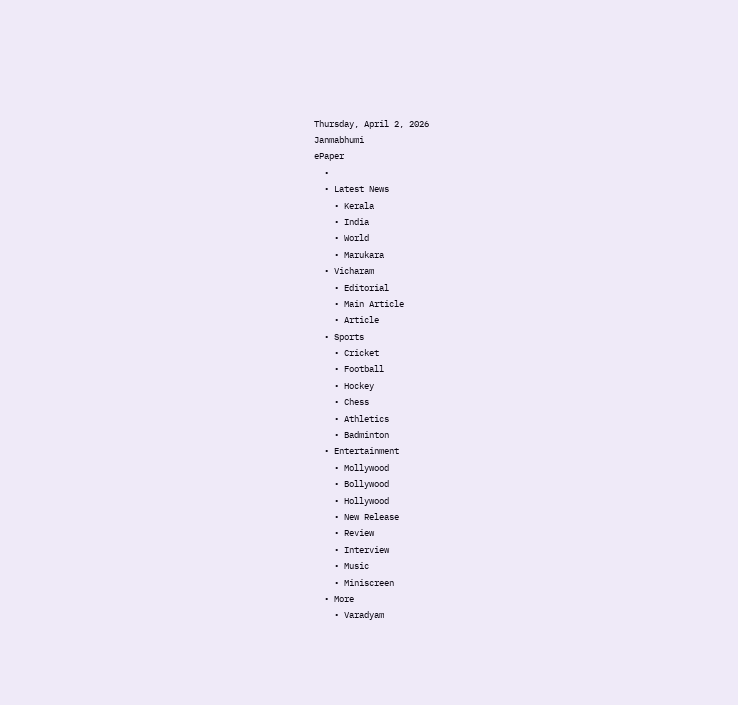Thursday, April 2, 2026
Janmabhumi
ePaper
  •
  • Latest News
    • Kerala
    • India
    • World
    • Marukara
  • Vicharam
    • Editorial
    • Main Article
    • Article
  • Sports
    • Cricket
    • Football
    • Hockey
    • Chess
    • Athletics
    • Badminton
  • Entertainment
    • Mollywood
    • Bollywood
    • Hollywood
    • New Release
    • Review
    • Interview
    • Music
    • Miniscreen
  • More
    • Varadyam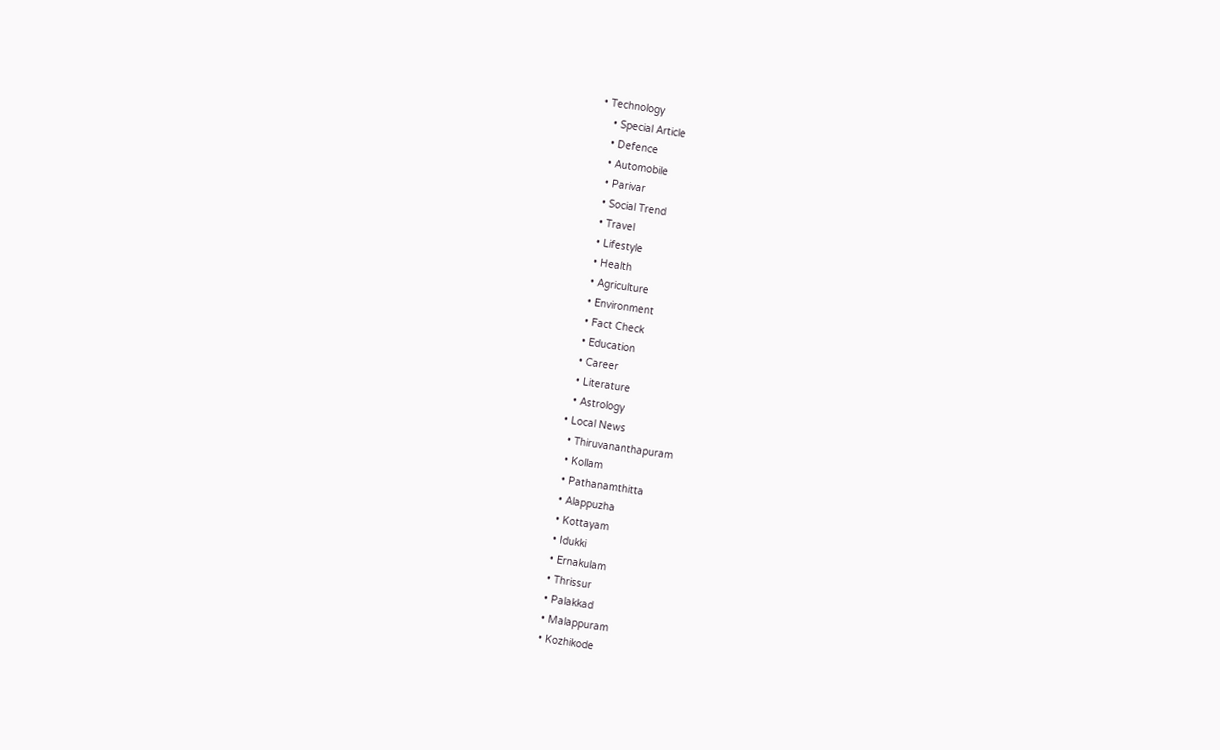• Technology
    • Special Article
    • Defence
    • Automobile
    • Parivar
    • Social Trend
    • Travel
    • Lifestyle
    • Health
    • Agriculture
    • Environment
    • Fact Check
    • Education
    • Career
    • Literature
    • Astrology
  • Local News
    • Thiruvananthapuram
    • Kollam
    • Pathanamthitta
    • Alappuzha
    • Kottayam
    • Idukki
    • Ernakulam
    • Thrissur
    • Palakkad
    • Malappuram
    • Kozhikode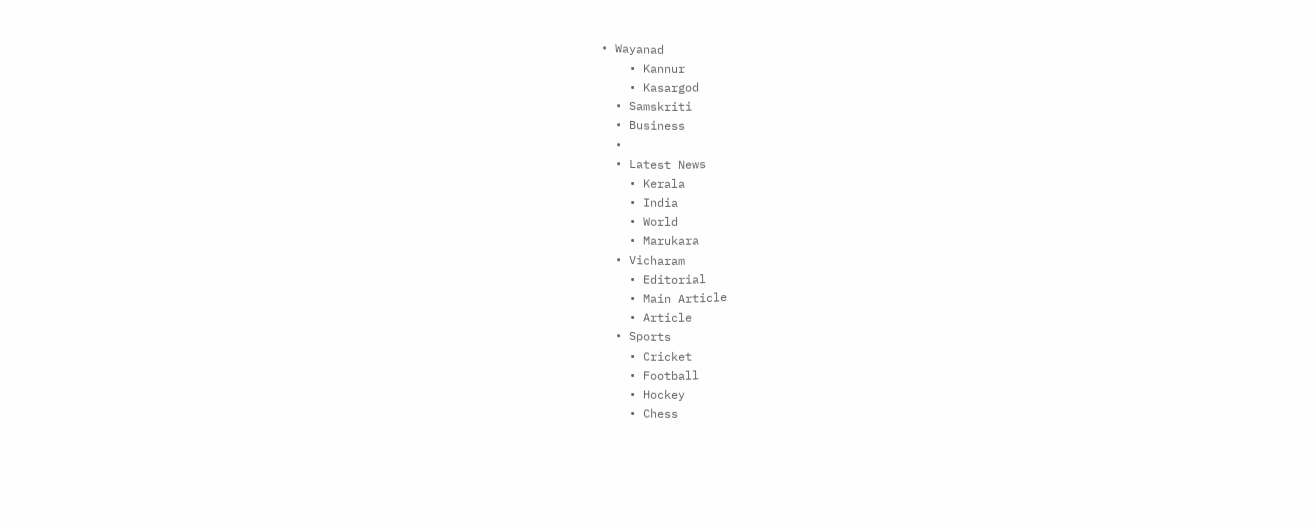• Wayanad
    • Kannur
    • Kasargod
  • Samskriti
  • Business
  •
  • Latest News
    • Kerala
    • India
    • World
    • Marukara
  • Vicharam
    • Editorial
    • Main Article
    • Article
  • Sports
    • Cricket
    • Football
    • Hockey
    • Chess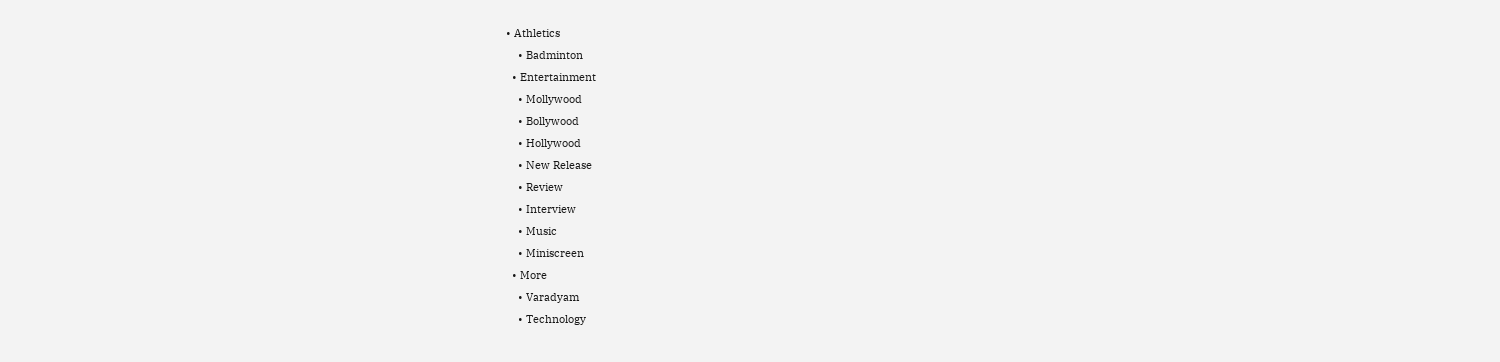• Athletics
    • Badminton
  • Entertainment
    • Mollywood
    • Bollywood
    • Hollywood
    • New Release
    • Review
    • Interview
    • Music
    • Miniscreen
  • More
    • Varadyam
    • Technology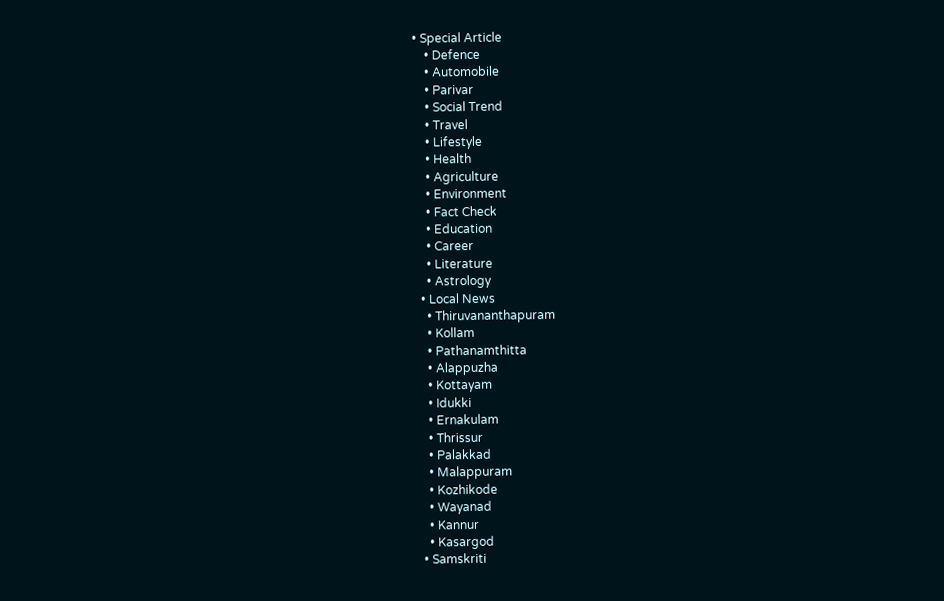• Special Article
    • Defence
    • Automobile
    • Parivar
    • Social Trend
    • Travel
    • Lifestyle
    • Health
    • Agriculture
    • Environment
    • Fact Check
    • Education
    • Career
    • Literature
    • Astrology
  • Local News
    • Thiruvananthapuram
    • Kollam
    • Pathanamthitta
    • Alappuzha
    • Kottayam
    • Idukki
    • Ernakulam
    • Thrissur
    • Palakkad
    • Malappuram
    • Kozhikode
    • Wayanad
    • Kannur
    • Kasargod
  • Samskriti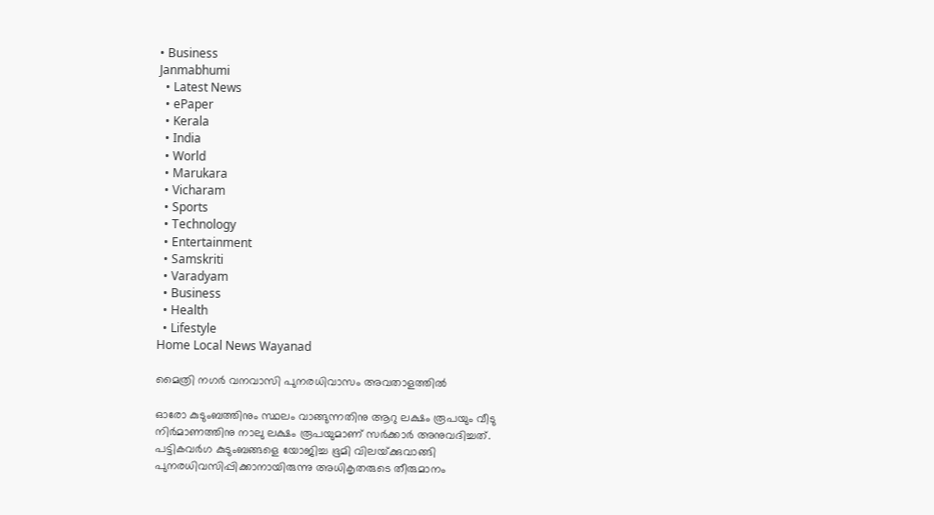• Business
Janmabhumi
  • Latest News
  • ePaper
  • Kerala
  • India
  • World
  • Marukara
  • Vicharam
  • Sports
  • Technology
  • Entertainment
  • Samskriti
  • Varadyam
  • Business
  • Health
  • Lifestyle
Home Local News Wayanad

മൈത്രി നഗര്‍ വനവാസി പുനരധിവാസം അവതാളത്തില്‍

ഓരോ കുടുംബത്തിനും സ്ഥലം വാങ്ങുന്നതിനു ആറു ലക്ഷം രൂപയും വീടു നിര്‍മാണത്തിനു നാലു ലക്ഷം രൂപയുമാണ് സര്‍ക്കാര്‍ അനുവദിച്ചത്. പട്ടികവര്‍ഗ കുടുംബങ്ങളെ യോജിച്ച ഭൂമി വിലയ്‌ക്കുവാങ്ങി പുനരധിവസിപ്പിക്കാനായിരുന്നു അധികൃതരുടെ തീരുമാനം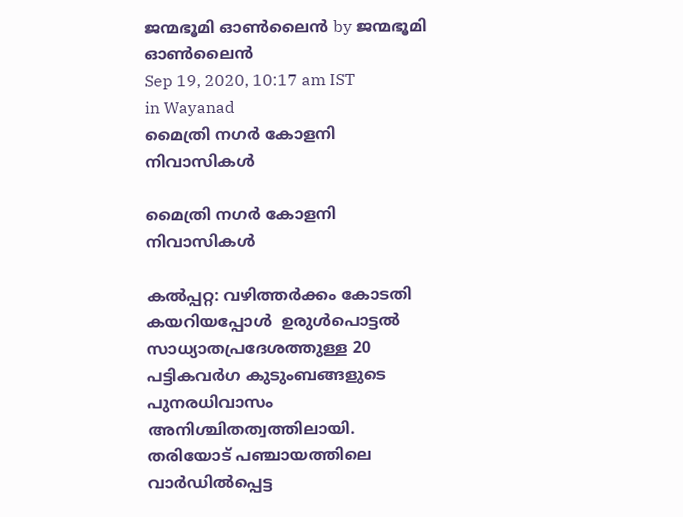ജന്മഭൂമി ഓണ്‍ലൈന്‍ by ജന്മഭൂമി ഓണ്‍ലൈന്‍
Sep 19, 2020, 10:17 am IST
in Wayanad
മൈത്രി നഗര്‍ കോളനി നിവാസികള്‍

മൈത്രി നഗര്‍ കോളനി നിവാസികള്‍

കല്‍പ്പറ്റ: വഴിത്തര്‍ക്കം കോടതി കയറിയപ്പോള്‍  ഉരുള്‍പൊട്ടല്‍ സാധ്യാതപ്രദേശത്തുള്ള 20 പട്ടികവര്‍ഗ കുടുംബങ്ങളുടെ പുനരധിവാസം അനിശ്ചിതത്വത്തിലായി. തരിയോട് പഞ്ചായത്തിലെ വാര്‍ഡില്‍പ്പെട്ട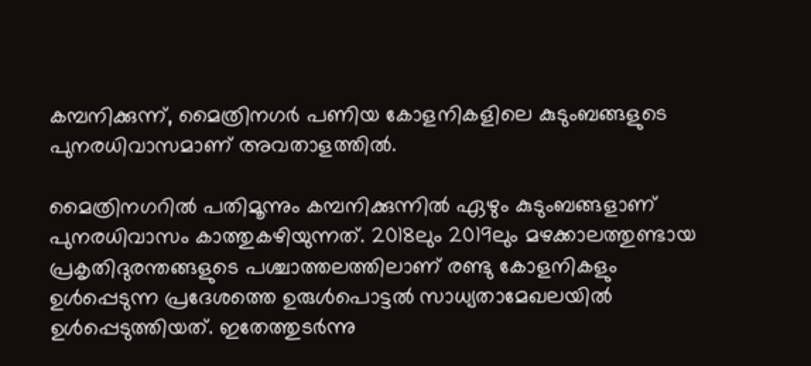കമ്പനിക്കുന്ന്, മൈത്രിനഗര്‍ പണിയ കോളനികളിലെ കുടുംബങ്ങളുടെ പുനരധിവാസമാണ് അവതാളത്തില്‍.

മൈത്രിനഗറില്‍ പതിമൂന്നും കമ്പനിക്കുന്നില്‍ ഏഴും കുടുംബങ്ങളാണ് പുനരധിവാസം കാത്തുകഴിയുന്നത്. 2018ലും 2019ലും മഴക്കാലത്തുണ്ടായ പ്രകൃതിദുരന്തങ്ങളുടെ പശ്ചാത്തലത്തിലാണ് രണ്ടു കോളനികളും ഉള്‍പ്പെടുന്ന പ്രദേശത്തെ ഉരുള്‍പൊട്ടല്‍ സാധ്യതാമേഖലയില്‍ ഉള്‍പ്പെടുത്തിയത്. ഇതേത്തുടര്‍ന്നു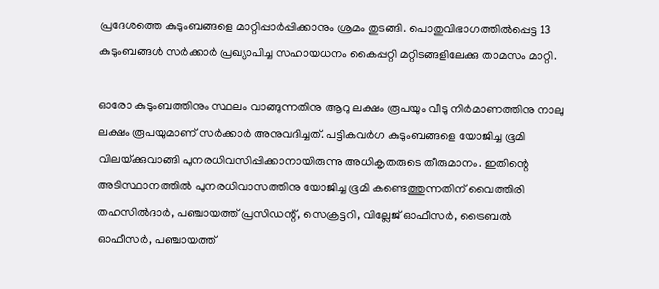പ്രദേശത്തെ കുടുംബങ്ങളെ മാറ്റിപ്പാര്‍പ്പിക്കാനും ശ്രമം തുടങ്ങി. പൊതുവിഭാഗത്തില്‍പ്പെട്ട 13 കുടുംബങ്ങള്‍ സര്‍ക്കാര്‍ പ്രഖ്യാപിച്ച സഹായധനം കൈപ്പറ്റി മറ്റിടങ്ങളിലേക്കു താമസം മാറ്റി.

ഓരോ കുടുംബത്തിനും സ്ഥലം വാങ്ങുന്നതിനു ആറു ലക്ഷം രൂപയും വീടു നിര്‍മാണത്തിനു നാലു ലക്ഷം രൂപയുമാണ് സര്‍ക്കാര്‍ അനുവദിച്ചത്. പട്ടികവര്‍ഗ കുടുംബങ്ങളെ യോജിച്ച ഭൂമി വിലയ്‌ക്കുവാങ്ങി പുനരധിവസിപ്പിക്കാനായിരുന്നു അധികൃതരുടെ തീരുമാനം. ഇതിന്റെ അടിസ്ഥാനത്തില്‍ പുനരധിവാസത്തിനു യോജിച്ച ഭൂമി കണ്ടെത്തുന്നതിന് വൈത്തിരി തഹസില്‍ദാര്‍, പഞ്ചായത്ത് പ്രസിഡന്റ്, സെക്രട്ടറി, വില്ലേജ് ഓഫീസര്‍, ട്രൈബല്‍ ഓഫീസര്‍, പഞ്ചായത്ത്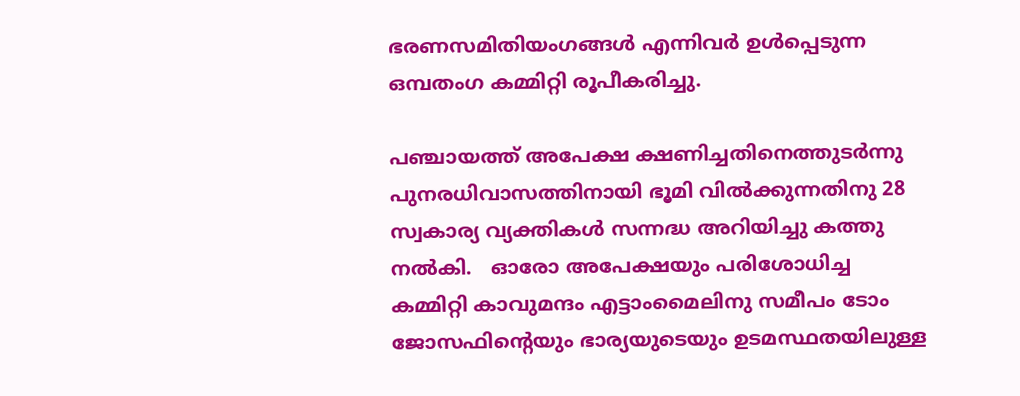ഭരണസമിതിയംഗങ്ങള്‍ എന്നിവര്‍ ഉള്‍പ്പെടുന്ന ഒമ്പതംഗ കമ്മിറ്റി രൂപീകരിച്ചു.

പഞ്ചായത്ത് അപേക്ഷ ക്ഷണിച്ചതിനെത്തുടര്‍ന്നു പുനരധിവാസത്തിനായി ഭൂമി വില്‍ക്കുന്നതിനു 28 സ്വകാര്യ വ്യക്തികള്‍ സന്നദ്ധ അറിയിച്ചു കത്തു നല്‍കി.   ഓരോ അപേക്ഷയും പരിശോധിച്ച കമ്മിറ്റി കാവുമന്ദം എട്ടാംമൈലിനു സമീപം ടോം ജോസഫിന്റെയും ഭാര്യയുടെയും ഉടമസ്ഥതയിലുള്ള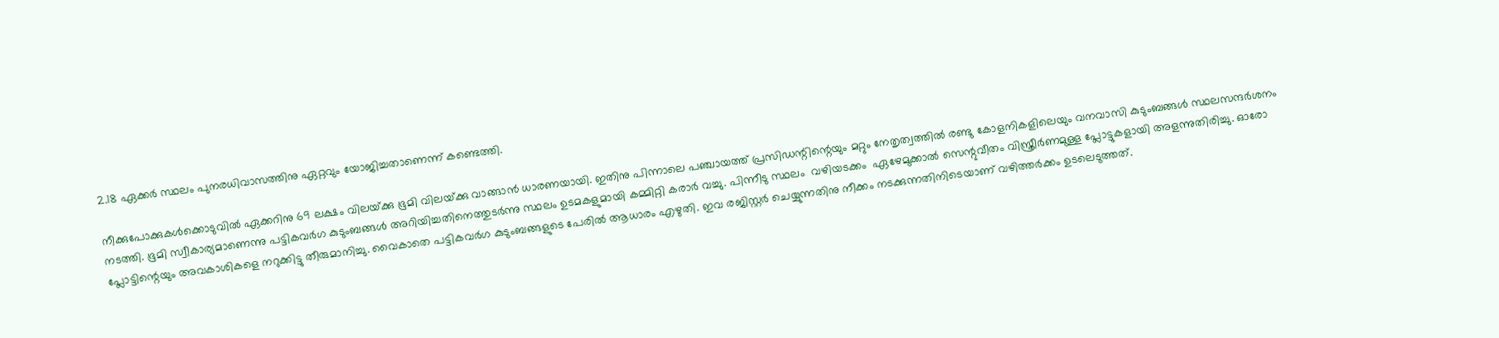2.18 ഏക്കര്‍ സ്ഥലം പുനരധിവാസത്തിനു ഏറ്റവും യോജിച്ചതാണെന്ന് കണ്ടെത്തി.

നീക്കുപോക്കുകള്‍ക്കൊടുവില്‍ ഏക്കറിനു 69 ലക്ഷം വിലയ്‌ക്കു ഭൂമി വിലയ്‌ക്കു വാങ്ങാന്‍ ധാരണയായി. ഇതിനു പിന്നാലെ പഞ്ചായത്ത് പ്രസിഡന്റിന്റെയും മറ്റും നേതൃത്വത്തില്‍ രണ്ടു കോളനികളിലെയും വനവാസി കുടുംബങ്ങള്‍ സ്ഥലസന്ദര്‍ശനം നടത്തി. ഭൂമി സ്വീകാര്യമാണെന്നു പട്ടികവര്‍ഗ കുടുംബങ്ങള്‍ അറിയിച്ചതിനെത്തുടര്‍ന്നു സ്ഥലം ഉടമകളുമായി കമ്മിറ്റി കരാര്‍ വച്ചു. പിന്നീടു സ്ഥലം  വഴിയടക്കം  ഏഴേമുക്കാല്‍ സെന്റുവീതം വിസ്ത്രീര്‍ണമുള്ള പ്ലോട്ടുകളായി അളന്നുതിരിച്ചു. ഓരോ പ്ലോട്ടിന്റെയും അവകാശികളെ നറുക്കിട്ടു തീരുമാനിച്ചു. വൈകാതെ പട്ടികവര്‍ഗ കുടുംബങ്ങളുടെ പേരില്‍ ആധാരം എഴുതി. ഇവ രജിസ്റ്റര്‍ ചെയ്യുന്നതിനു നീക്കം നടക്കുന്നതിനിടെയാണ് വഴിത്തര്‍ക്കം ഉടലെടുത്തത്.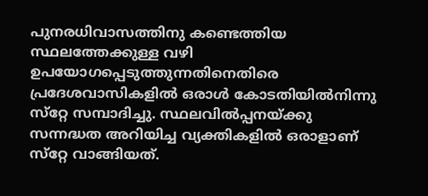പുനരധിവാസത്തിനു കണ്ടെത്തിയ സ്ഥലത്തേക്കുള്ള വഴി ഉപയോഗപ്പെടുത്തുന്നതിനെതിരെ പ്രദേശവാസികളില്‍ ഒരാള്‍ കോടതിയില്‍നിന്നു സ്‌റ്റേ സമ്പാദിച്ചു. സ്ഥലവില്‍പ്പനയ്‌ക്കു സന്നദ്ധത അറിയിച്ച വ്യക്തികളില്‍ ഒരാളാണ് സ്‌റ്റേ വാങ്ങിയത്.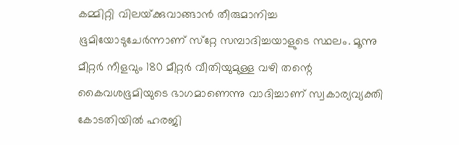കമ്മിറ്റി വിലയ്‌ക്കുവാങ്ങാന്‍ തീരുമാനിച്ച ഭൂമിയോടുചേര്‍ന്നാണ് സ്‌റ്റേ സമ്പാദിച്ചയാളുടെ സ്ഥലം. മൂന്നു മീറ്റര്‍ നീളവും 180 മീറ്റര്‍ വീതിയുമുള്ള വഴി തന്റെ കൈവശഭൂമിയുടെ ഭാഗമാണെന്നു വാദിച്ചാണ് സ്വകാര്യവ്യക്തി കോടതിയില്‍ ഹരജി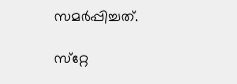സമര്‍പ്പിച്ചത്.

സ്‌റ്റേ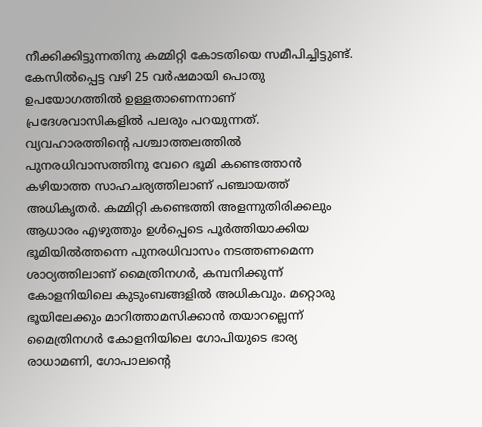നീക്കിക്കിട്ടുന്നതിനു കമ്മിറ്റി കോടതിയെ സമീപിച്ചിട്ടുണ്ട്. കേസില്‍പ്പെട്ട വഴി 25 വര്‍ഷമായി പൊതു ഉപയോഗത്തില്‍ ഉള്ളതാണെന്നാണ്  പ്രദേശവാസികളില്‍ പലരും പറയുന്നത്. വ്യവഹാരത്തിന്റെ പശ്ചാത്തലത്തില്‍ പുനരധിവാസത്തിനു വേറെ ഭൂമി കണ്ടെത്താന്‍ കഴിയാത്ത സാഹചര്യത്തിലാണ് പഞ്ചായത്ത് അധികൃതര്‍. കമ്മിറ്റി കണ്ടെത്തി അളന്നുതിരിക്കലും ആധാരം എഴുത്തും ഉള്‍പ്പെടെ പൂര്‍ത്തിയാക്കിയ ഭൂമിയില്‍ത്തന്നെ പുനരധിവാസം നടത്തണമെന്ന ശാഠ്യത്തിലാണ് മൈത്രിനഗര്‍, കമ്പനിക്കുന്ന് കോളനിയിലെ കുടുംബങ്ങളില്‍ അധികവും. മറ്റൊരു ഭൂയിലേക്കും മാറിത്താമസിക്കാന്‍ തയാറല്ലെന്ന് മൈത്രിനഗര്‍ കോളനിയിലെ ഗോപിയുടെ ഭാര്യ രാധാമണി, ഗോപാലന്റെ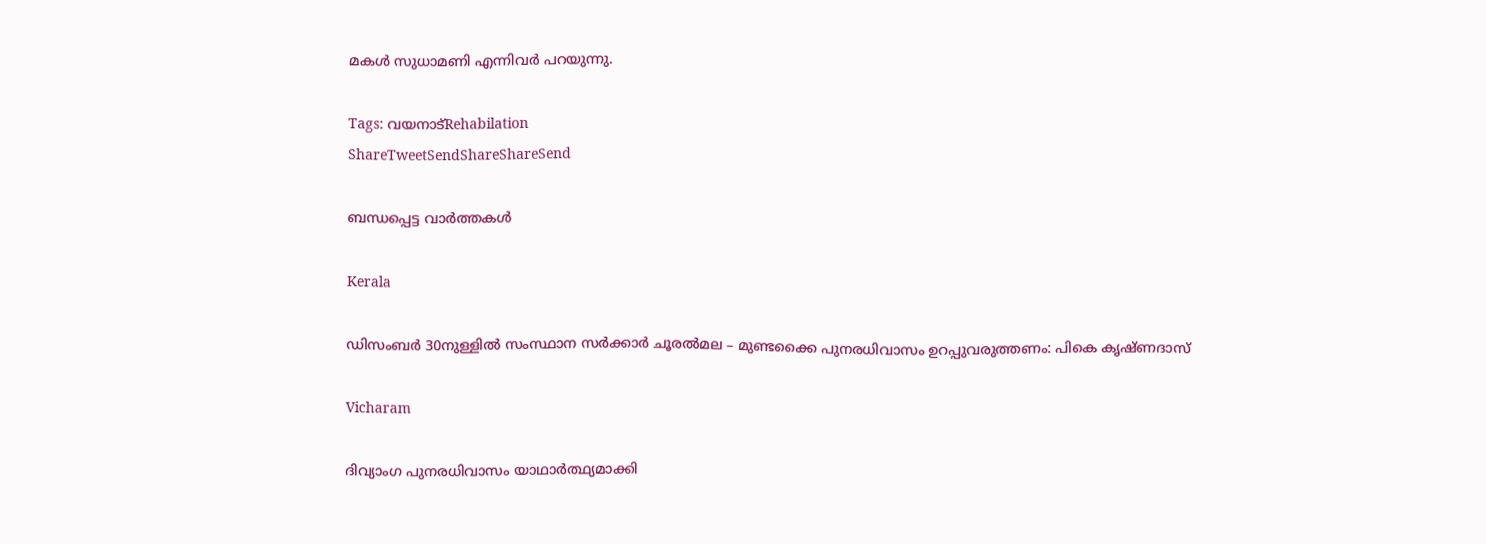മകള്‍ സുധാമണി എന്നിവര്‍ പറയുന്നു.

Tags: വയനാട്‌Rehabilation
ShareTweetSendShareShareSend

ബന്ധപ്പെട്ട വാര്‍ത്തകള്‍

Kerala

ഡിസംബർ 30നുള്ളിൽ സംസ്ഥാന സർക്കാർ ചൂരൽമല – മുണ്ടക്കൈ പുനരധിവാസം ഉറപ്പുവരുത്തണം: പികെ കൃഷ്ണദാസ്

Vicharam

ദിവ്യാംഗ പുനരധിവാസം യാഥാര്‍ത്ഥ്യമാക്കി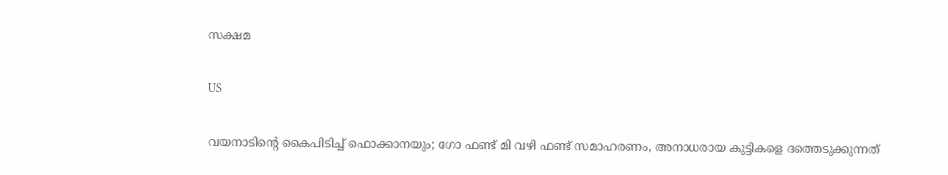സക്ഷമ

US

വയനാടിന്റെ കൈപിടിച്ച് ഫൊക്കാനയും; ഗോ ഫണ്ട് മി വഴി ഫണ്ട് സമാഹരണം, അനാധരായ കുട്ടികളെ ദത്തെടുക്കുന്നത്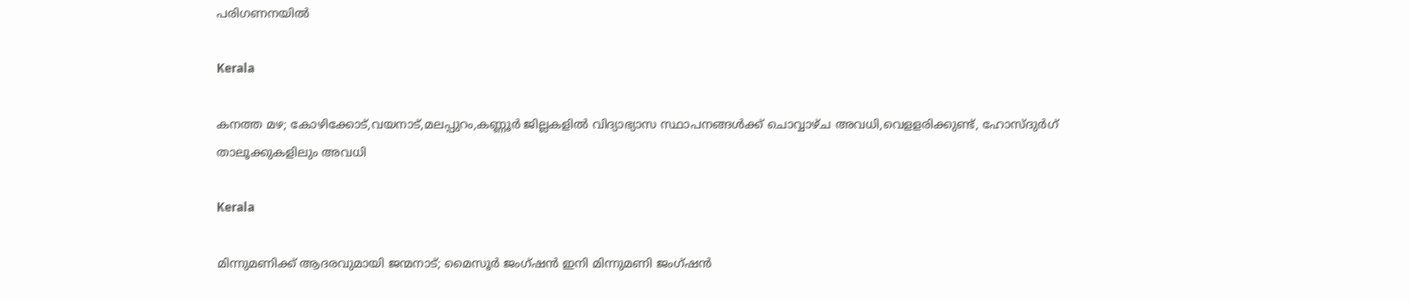പരിഗണനയിൽ

Kerala

കനത്ത മഴ; കോഴിക്കോട്,വയനാട്,മലപ്പുറം,കണ്ണൂര്‍ ജില്ലകളില്‍ വിദ്യാഭ്യാസ സ്ഥാപനങ്ങള്‍ക്ക് ചൊവ്വാഴ്ച അവധി,വെളളരിക്കുണ്ട്, ഹോസ്ദുര്‍ഗ് താലൂക്കുകളിലും അവധി

Kerala

മിന്നുമണിക്ക് ആദരവുമായി ജന്മനാട്; മൈസൂര്‍ ജംഗ്ഷന്‍ ഇനി മിന്നുമണി ജംഗ്ഷന്‍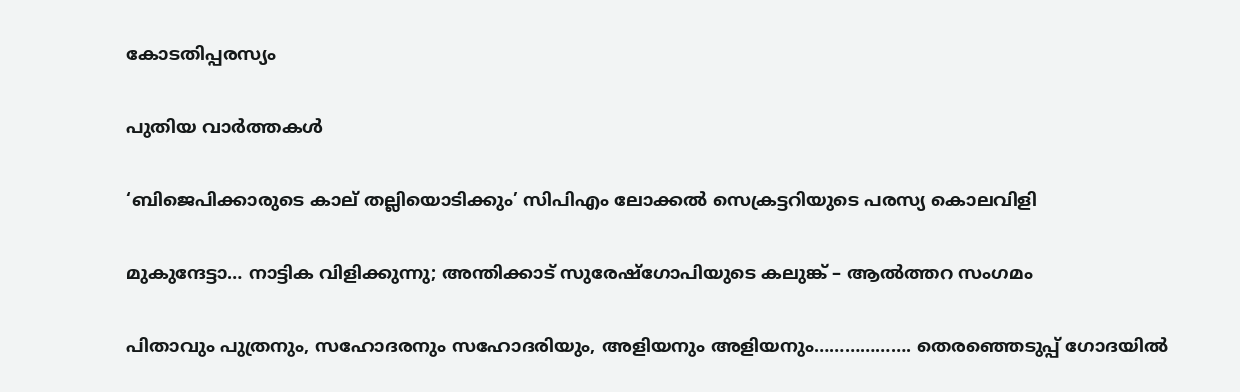കോടതിപ്പരസ്യം

പുതിയ വാര്‍ത്തകള്‍

‘ബിജെപിക്കാരുടെ കാല് തല്ലിയൊടിക്കും’ സിപിഎം ലോക്കല്‍ സെക്രട്ടറിയുടെ പരസ്യ കൊലവിളി

മുകുന്ദേട്ടാ… നാട്ടിക വിളിക്കുന്നു; അന്തിക്കാട് സുരേഷ്‌ഗോപിയുടെ കലുങ്ക് – ആല്‍ത്തറ സംഗമം

പിതാവും പുത്രനും, സഹോദരനും സഹോദരിയും, അളിയനും അളിയനും………………. തെരഞ്ഞെടുപ്പ് ഗോദയില്‍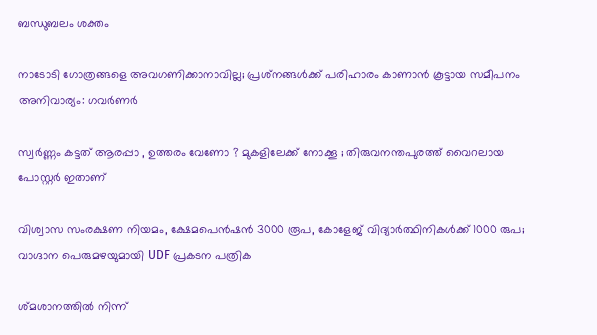ബന്ധുബലം ശക്തം

നാടോടി ഗോത്രങ്ങളെ അവഗണിക്കാനാവില്ല; പ്രശ്‌നങ്ങള്‍ക്ക് പരിഹാരം കാണാന്‍ കൂട്ടായ സമീപനം അനിവാര്യം: ഗവര്‍ണര്‍

സ്വര്‍ണ്ണം കട്ടത് ആരപ്പാ , ഉത്തരം വേണോ ? മുകളിലേക്ക് നോക്കൂ ; തിരുവനന്തപുരത്ത് വൈറലായ പോസ്റ്റർ ഇതാണ്

വിശ്വാസ സംരക്ഷണ നിയമം, ക്ഷേമപെൻഷൻ 3000 രൂപ, കോളേജ് വിദ്യാർത്ഥിനികൾക്ക് 1000 രുപ; വാഗ്ദാന പെരുമഴയുമായി UDF പ്രകടന പത്രിക

ശ്മശാനത്തിൽ നിന്ന്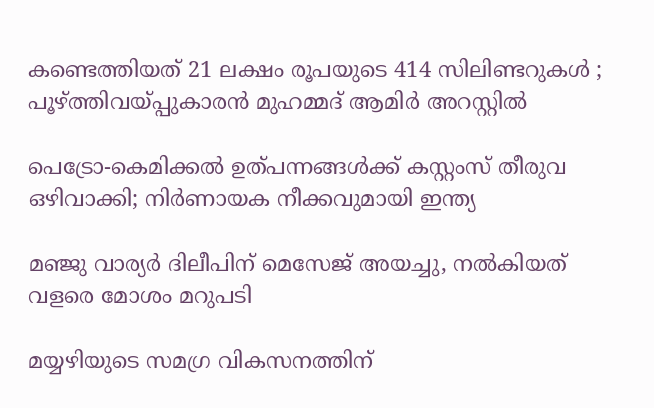കണ്ടെത്തിയത് 21 ലക്ഷം രൂപയുടെ 414 സിലിണ്ടറുകൾ ; പൂഴ്‌ത്തിവയ്‌പ്പുകാരൻ മുഹമ്മദ് ആമിർ അറസ്റ്റിൽ

പെട്രോ-കെമിക്കൽ ഉത്പന്നങ്ങൾക്ക് കസ്റ്റംസ് തീരുവ ഒഴിവാക്കി; നിർണായക നീക്കവുമായി ഇന്ത്യ

മഞ്ജു വാര്യർ ദിലീപിന് മെസേജ് അയച്ചു, നൽകിയത് വളരെ മോശം മറുപടി

മയ്യഴിയുടെ സമഗ്ര വികസനത്തിന്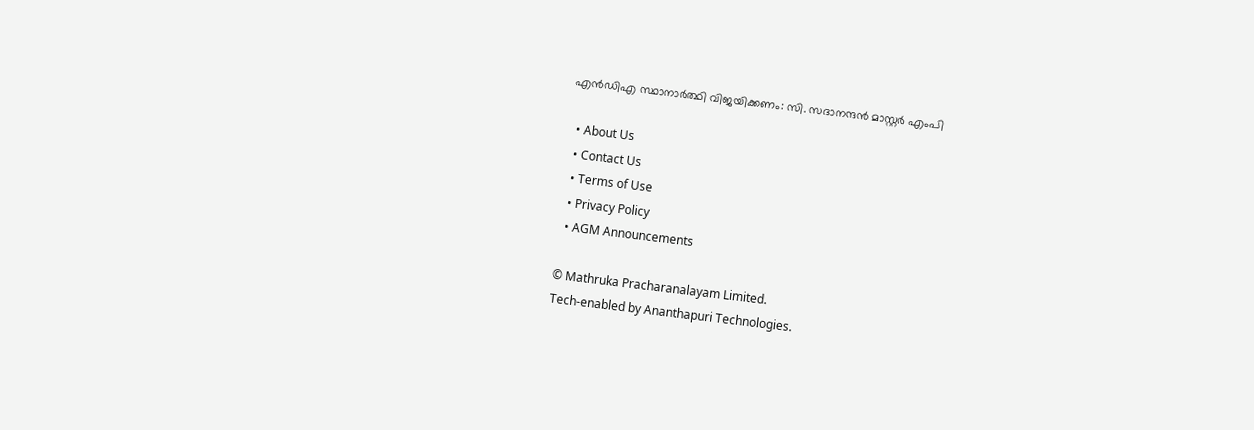എന്‍ഡിഎ സ്ഥാനാര്‍ത്ഥി വിജയിക്കണം: സി. സദാനന്ദന്‍ മാസ്റ്റര്‍ എംപി

  • About Us
  • Contact Us
  • Terms of Use
  • Privacy Policy
  • AGM Announcements

© Mathruka Pracharanalayam Limited.
Tech-enabled by Ananthapuri Technologies.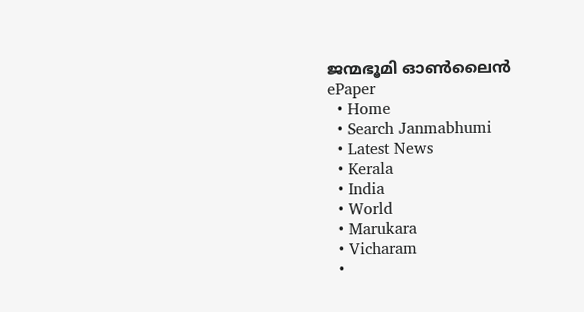ജന്മഭൂമി ഓണ്‍ലൈന്‍
ePaper
  • Home
  • Search Janmabhumi
  • Latest News
  • Kerala
  • India
  • World
  • Marukara
  • Vicharam
  •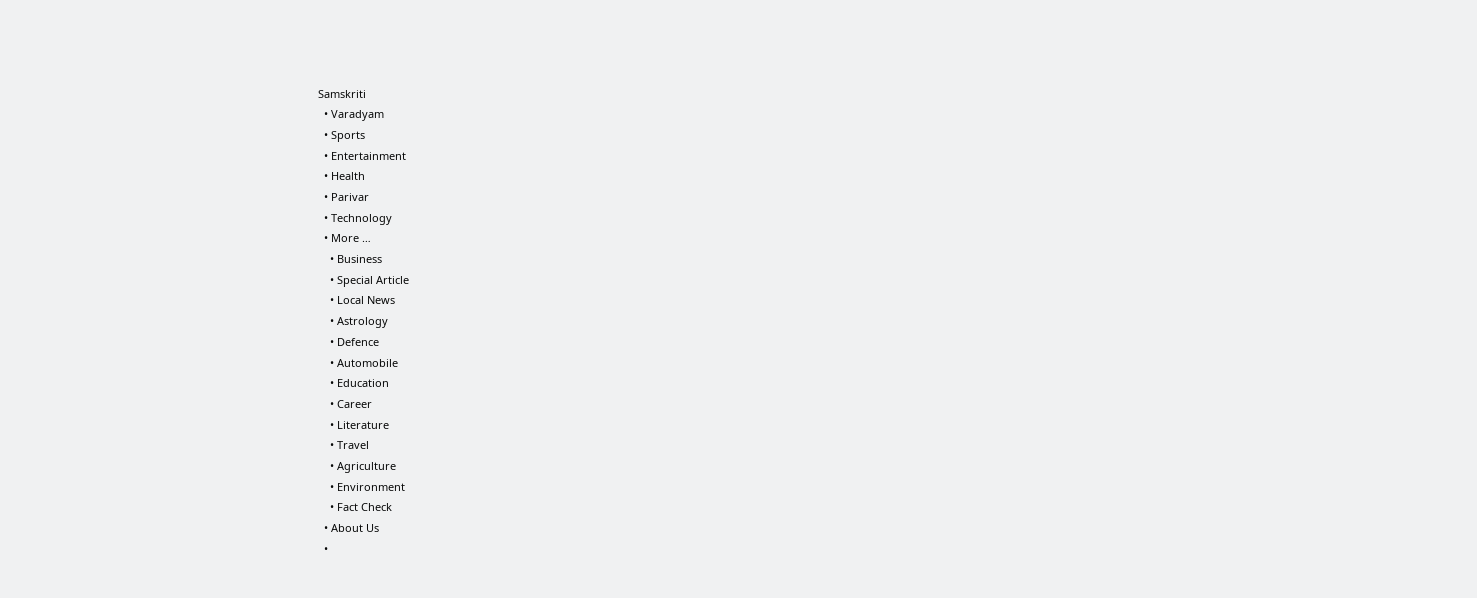Samskriti
  • Varadyam
  • Sports
  • Entertainment
  • Health
  • Parivar
  • Technology
  • More …
    • Business
    • Special Article
    • Local News
    • Astrology
    • Defence
    • Automobile
    • Education
    • Career
    • Literature
    • Travel
    • Agriculture
    • Environment
    • Fact Check
  • About Us
  •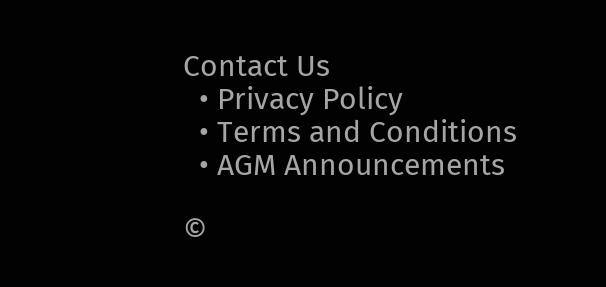Contact Us
  • Privacy Policy
  • Terms and Conditions
  • AGM Announcements

©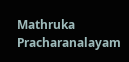Mathruka Pracharanalayam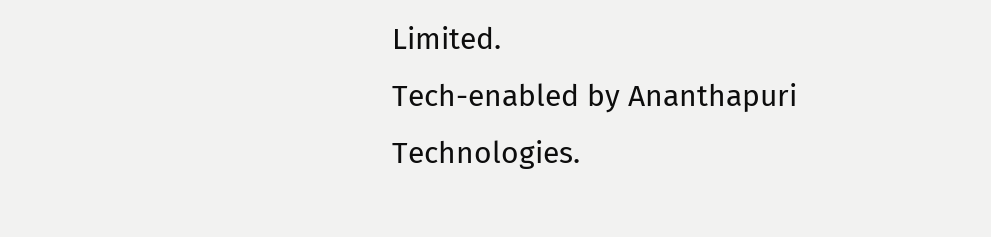Limited.
Tech-enabled by Ananthapuri Technologies.